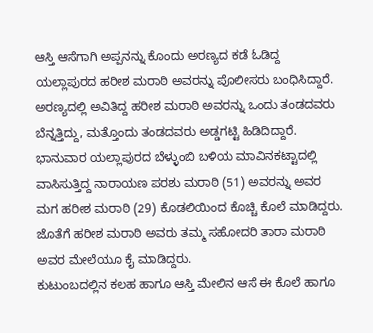ಆಸ್ತಿ ಆಸೆಗಾಗಿ ಅಪ್ಪನನ್ನು ಕೊಂದು ಅರಣ್ಯದ ಕಡೆ ಓಡಿದ್ದ ಯಲ್ಲಾಪುರದ ಹರೀಶ ಮರಾಠಿ ಅವರನ್ನು ಪೊಲೀಸರು ಬಂಧಿಸಿದ್ದಾರೆ. ಅರಣ್ಯದಲ್ಲಿ ಅವಿತಿದ್ದ ಹರೀಶ ಮರಾಠಿ ಅವರನ್ನು ಒಂದು ತಂಡದವರು ಬೆನ್ನತ್ತಿದ್ದು, ಮತ್ತೊಂದು ತಂಡದವರು ಅಡ್ಡಗಟ್ಟಿ ಹಿಡಿದಿದ್ದಾರೆ.
ಭಾನುವಾರ ಯಲ್ಲಾಪುರದ ಬೆಳ್ಳುಂಬಿ ಬಳಿಯ ಮಾವಿನಕಟ್ಟಾದಲ್ಲಿ ವಾಸಿಸುತ್ತಿದ್ದ ನಾರಾಯಣ ಪರಶು ಮರಾಠಿ (51) ಅವರನ್ನು ಅವರ ಮಗ ಹರೀಶ ಮರಾಠಿ (29) ಕೊಡಲಿಯಿಂದ ಕೊಚ್ಚಿ ಕೊಲೆ ಮಾಡಿದ್ದರು. ಜೊತೆಗೆ ಹರೀಶ ಮರಾಠಿ ಅವರು ತಮ್ಮ ಸಹೋದರಿ ತಾರಾ ಮರಾಠಿ ಅವರ ಮೇಲೆಯೂ ಕೈ ಮಾಡಿದ್ದರು.
ಕುಟುಂಬದಲ್ಲಿನ ಕಲಹ ಹಾಗೂ ಆಸ್ತಿ ಮೇಲಿನ ಆಸೆ ಈ ಕೊಲೆ ಹಾಗೂ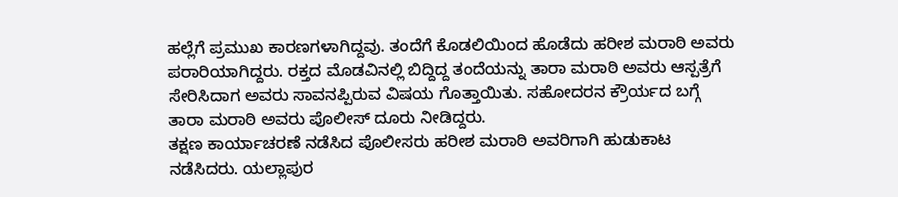ಹಲ್ಲೆಗೆ ಪ್ರಮುಖ ಕಾರಣಗಳಾಗಿದ್ದವು. ತಂದೆಗೆ ಕೊಡಲಿಯಿಂದ ಹೊಡೆದು ಹರೀಶ ಮರಾಠಿ ಅವರು ಪರಾರಿಯಾಗಿದ್ದರು. ರಕ್ತದ ಮೊಡವಿನಲ್ಲಿ ಬಿದ್ದಿದ್ದ ತಂದೆಯನ್ನು ತಾರಾ ಮರಾಠಿ ಅವರು ಆಸ್ಪತ್ರೆಗೆ ಸೇರಿಸಿದಾಗ ಅವರು ಸಾವನಪ್ಪಿರುವ ವಿಷಯ ಗೊತ್ತಾಯಿತು. ಸಹೋದರನ ಕ್ರೌರ್ಯದ ಬಗ್ಗೆ ತಾರಾ ಮರಾಠಿ ಅವರು ಪೊಲೀಸ್ ದೂರು ನೀಡಿದ್ದರು.
ತಕ್ಷಣ ಕಾರ್ಯಾಚರಣೆ ನಡೆಸಿದ ಪೊಲೀಸರು ಹರೀಶ ಮರಾಠಿ ಅವರಿಗಾಗಿ ಹುಡುಕಾಟ ನಡೆಸಿದರು. ಯಲ್ಲಾಪುರ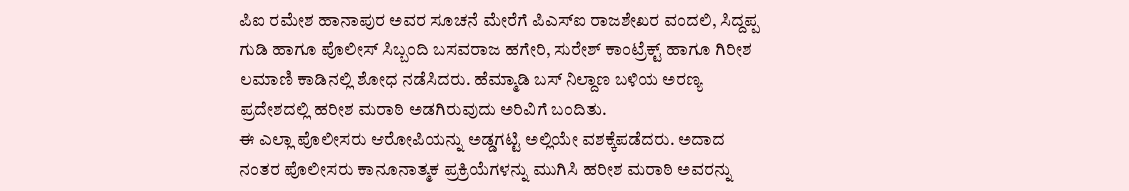ಪಿಐ ರಮೇಶ ಹಾನಾಪುರ ಅವರ ಸೂಚನೆ ಮೇರೆಗೆ ಪಿಎಸ್ಐ ರಾಜಶೇಖರ ವಂದಲಿ, ಸಿದ್ದಪ್ಪ ಗುಡಿ ಹಾಗೂ ಪೊಲೀಸ್ ಸಿಬ್ಬಂದಿ ಬಸವರಾಜ ಹಗೇರಿ, ಸುರೇಶ್ ಕಾಂಟ್ರೆಕ್ಟ್ ಹಾಗೂ ಗಿರೀಶ ಲಮಾಣಿ ಕಾಡಿನಲ್ಲಿ ಶೋಧ ನಡೆಸಿದರು. ಹೆಮ್ಮಾಡಿ ಬಸ್ ನಿಲ್ದಾಣ ಬಳಿಯ ಅರಣ್ಯ ಪ್ರದೇಶದಲ್ಲಿ ಹರೀಶ ಮರಾಠಿ ಅಡಗಿರುವುದು ಅರಿವಿಗೆ ಬಂದಿತು.
ಈ ಎಲ್ಲಾ ಪೊಲೀಸರು ಆರೋಪಿಯನ್ನು ಅಡ್ಡಗಟ್ಟಿ ಅಲ್ಲಿಯೇ ವಶಕ್ಕೆಪಡೆದರು. ಅದಾದ ನಂತರ ಪೊಲೀಸರು ಕಾನೂನಾತ್ಮಕ ಪ್ರಕ್ರಿಯೆಗಳನ್ನು ಮುಗಿಸಿ ಹರೀಶ ಮರಾಠಿ ಅವರನ್ನು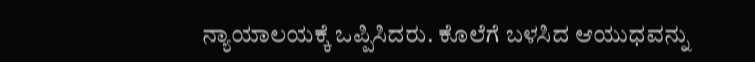ನ್ಯಾಯಾಲಯಕ್ಕೆ ಒಪ್ಪಿಸಿದರು. ಕೊಲೆಗೆ ಬಳಸಿದ ಆಯುಧವನ್ನು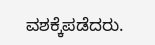ವಶಕ್ಕೆಪಡೆದರು.